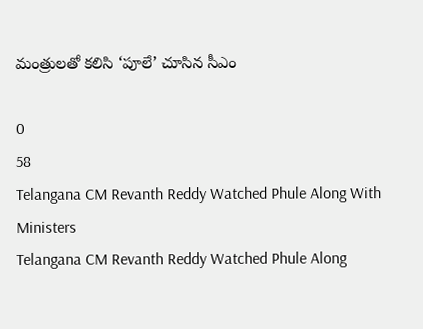మంత్రులతో కలిసి ‘పూలే’ చూసిన సీఎం

0
58
Telangana CM Revanth Reddy Watched Phule Along With Ministers
Telangana CM Revanth Reddy Watched Phule Along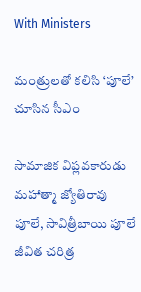With Ministers

మంత్రులతో కలిసి ‘పూలే’ చూసిన సీఎం

సామాజిక విప్లవకారుడు మహాత్మా జ్యోతిరావు పూలే, సావిత్రీబాయి పూలే జీవిత చరిత్ర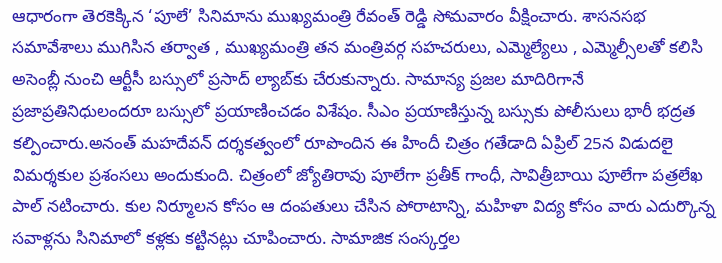ఆధారంగా తెరకెక్కిన ‘పూలే’ సినిమాను ముఖ్యమంత్రి రేవంత్ రెడ్డి సోమవారం వీక్షించారు. శాసనసభ సమావేశాలు ముగిసిన తర్వాత , ముఖ్యమంత్రి తన మంత్రివర్గ సహచరులు, ఎమ్మెల్యేలు , ఎమ్మెల్సీలతో కలిసి అసెంబ్లీ నుంచి ఆర్టీసీ బస్సులో ప్రసాద్ ల్యాబ్‌కు చేరుకున్నారు. సామాన్య ప్రజల మాదిరిగానే ప్రజాప్రతినిధులందరూ బస్సులో ప్రయాణించడం విశేషం. సీఎం ప్రయాణిస్తున్న బస్సుకు పోలీసులు భారీ భద్రత కల్పించారు.అనంత్ మహదేవన్ దర్శకత్వంలో రూపొందిన ఈ హిందీ చిత్రం గతేడాది ఏప్రిల్ 25న విడుదలై విమర్శకుల ప్రశంసలు అందుకుంది. చిత్రంలో జ్యోతిరావు పూలేగా ప్రతీక్ గాంధీ, సావిత్రీబాయి పూలేగా పత్రలేఖ పాల్ నటించారు. కుల నిర్మూలన కోసం ఆ దంపతులు చేసిన పోరాటాన్ని, మహిళా విద్య కోసం వారు ఎదుర్కొన్న సవాళ్లను సినిమాలో కళ్లకు కట్టినట్లు చూపించారు. సామాజిక సంస్కర్తల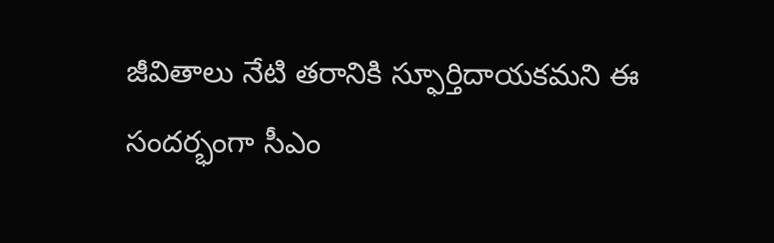జీవితాలు నేటి తరానికి స్ఫూర్తిదాయకమని ఈ సందర్భంగా సీఎం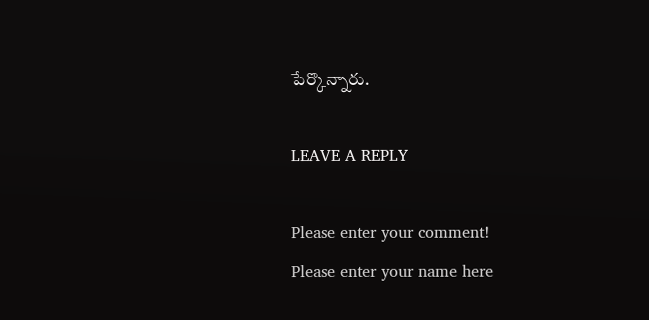పేర్కొన్నారు.

LEAVE A REPLY

Please enter your comment!
Please enter your name here